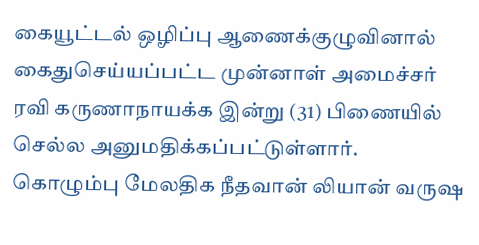கையூட்டல் ஒழிப்பு ஆணைக்குழுவினால் கைதுசெய்யப்பட்ட முன்னாள் அமைச்சர் ரவி கருணாநாயக்க இன்று (31) பிணையில் செல்ல அனுமதிக்கப்பட்டுள்ளார்.
கொழும்பு மேலதிக நீதவான் லியான் வருஷ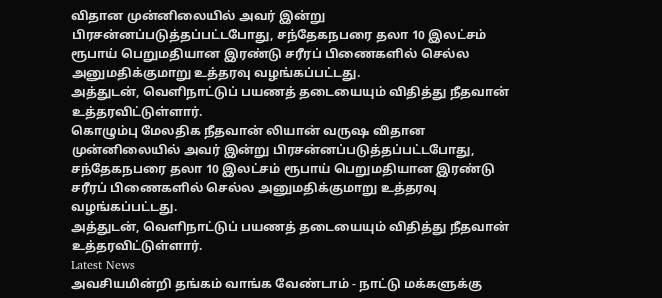விதான முன்னிலையில் அவர் இன்று பிரசன்னப்படுத்தப்பட்டபோது, சந்தேகநபரை தலா 10 இலட்சம் ரூபாய் பெறுமதியான இரண்டு சரீரப் பிணைகளில் செல்ல அனுமதிக்குமாறு உத்தரவு வழங்கப்பட்டது.
அத்துடன், வெளிநாட்டுப் பயணத் தடையையும் விதித்து நீதவான் உத்தரவிட்டுள்ளார்.
கொழும்பு மேலதிக நீதவான் லியான் வருஷ விதான முன்னிலையில் அவர் இன்று பிரசன்னப்படுத்தப்பட்டபோது, சந்தேகநபரை தலா 10 இலட்சம் ரூபாய் பெறுமதியான இரண்டு சரீரப் பிணைகளில் செல்ல அனுமதிக்குமாறு உத்தரவு வழங்கப்பட்டது.
அத்துடன், வெளிநாட்டுப் பயணத் தடையையும் விதித்து நீதவான் உத்தரவிட்டுள்ளார்.
Latest News
அவசியமின்றி தங்கம் வாங்க வேண்டாம் - நாட்டு மக்களுக்கு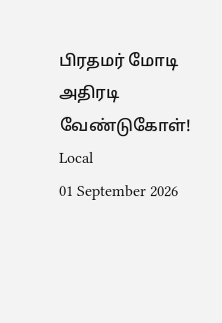பிரதமர் மோடி அதிரடி வேண்டுகோள்!
Local
01 September 2026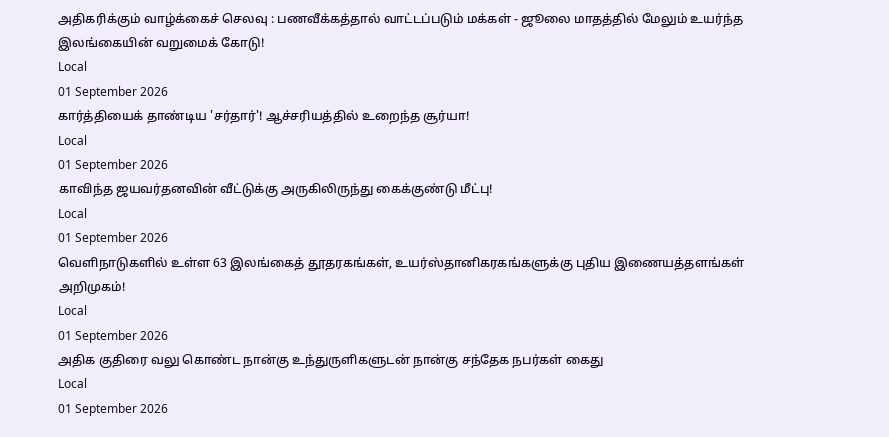அதிகரிக்கும் வாழ்க்கைச் செலவு : பணவீக்கத்தால் வாட்டப்படும் மக்கள் - ஜூலை மாதத்தில் மேலும் உயர்ந்த இலங்கையின் வறுமைக் கோடு!
Local
01 September 2026
கார்த்தியைக் தாண்டிய 'சர்தார்'! ஆச்சரியத்தில் உறைந்த சூர்யா!
Local
01 September 2026
காவிந்த ஜயவர்தனவின் வீட்டுக்கு அருகிலிருந்து கைக்குண்டு மீட்பு!
Local
01 September 2026
வெளிநாடுகளில் உள்ள 63 இலங்கைத் தூதரகங்கள், உயர்ஸ்தானிகரகங்களுக்கு புதிய இணையத்தளங்கள் அறிமுகம்!
Local
01 September 2026
அதிக குதிரை வலு கொண்ட நான்கு உந்துருளிகளுடன் நான்கு சந்தேக நபர்கள் கைது
Local
01 September 2026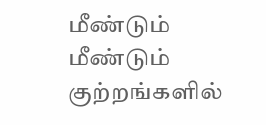மீண்டும் மீண்டும் குற்றங்களில்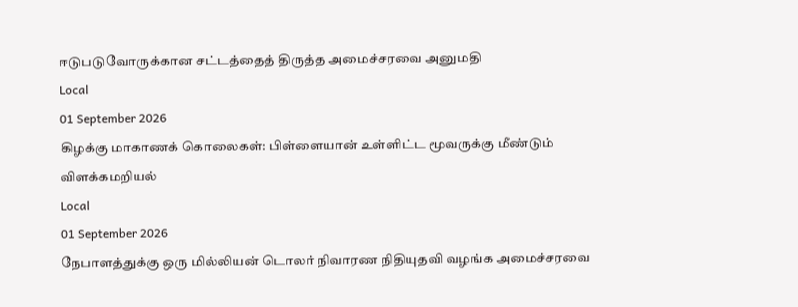ஈடுபடுவோருக்கான சட்டத்தைத் திருத்த அமைச்சரவை அனுமதி
Local
01 September 2026
கிழக்கு மாகாணக் கொலைகள்: பிள்ளையான் உள்ளிட்ட மூவருக்கு மீண்டும் விளக்கமறியல்
Local
01 September 2026
நேபாளத்துக்கு ஒரு மில்லியன் டொலர் நிவாரண நிதியுதவி வழங்க அமைச்சரவை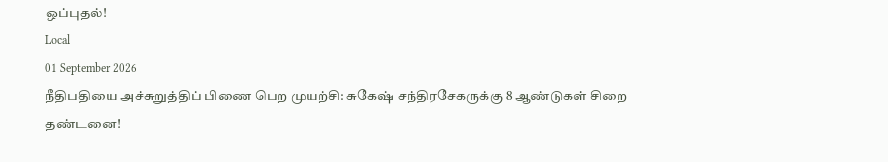ஒப்புதல்!
Local
01 September 2026
நீதிபதியை அச்சுறுத்திப் பிணை பெற முயற்சி: சுகேஷ் சந்திரசேகருக்கு 8 ஆண்டுகள் சிறை தண்டனை!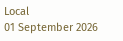Local
01 September 2026